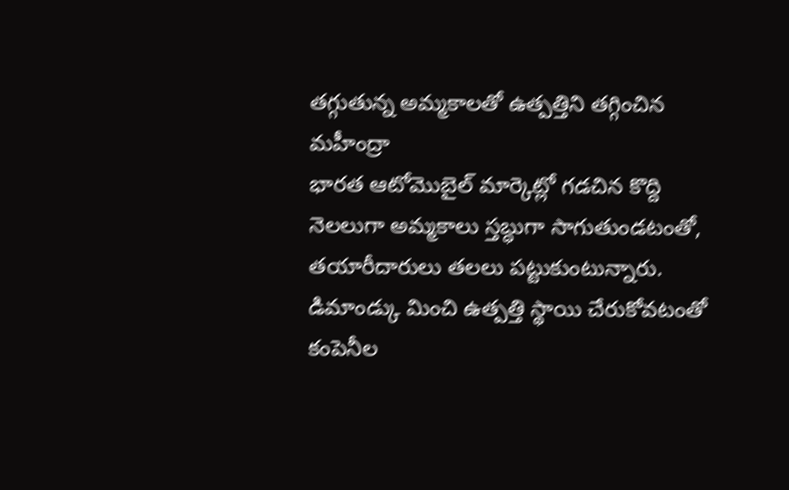తగ్గుతున్న అమ్మకాలతో ఉత్పత్తిని తగ్గించిన మహీంద్రా
భారత ఆటోమొబైల్ మార్కెట్లో గడచిన కొద్ది నెలలుగా అమ్మకాలు స్తబ్ధుగా సాగుతుండటంతో, తయారీదారులు తలలు పట్టుకుంటున్నారు. డిమాండ్కు మించి ఉత్పత్తి స్థాయి చేరుకోవటంతో కంపెనీల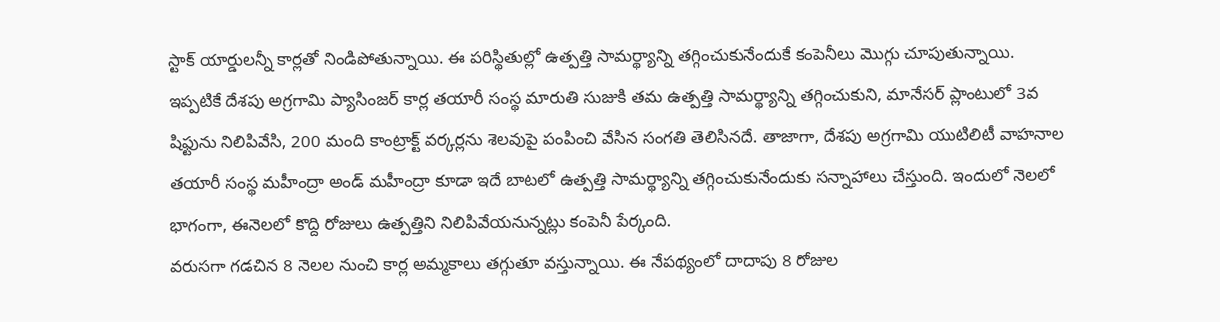స్టాక్ యార్డులన్నీ కార్లతో నిండిపోతున్నాయి. ఈ పరిస్థితుల్లో ఉత్పత్తి సామర్థ్యాన్ని తగ్గించుకునేందుకే కంపెనీలు మొగ్గు చూపుతున్నాయి.
ఇప్పటికే దేశపు అగ్రగామి ప్యాసింజర్ కార్ల తయారీ సంస్థ మారుతి సుజుకి తమ ఉత్పత్తి సామర్థ్యాన్ని తగ్గించుకుని, మానేసర్ ప్లాంటులో 3వ షిఫ్టును నిలిపివేసి, 200 మంది కాంట్రాక్ట్ వర్కర్లను శెలవుపై పంపించి వేసిన సంగతి తెలిసినదే. తాజాగా, దేశపు అగ్రగామి యుటిలిటీ వాహనాల తయారీ సంస్థ మహీంద్రా అండ్ మహీంద్రా కూడా ఇదే బాటలో ఉత్పత్తి సామర్థ్యాన్ని తగ్గించుకునేందుకు సన్నాహాలు చేస్తుంది. ఇందులో నెలలో భాగంగా, ఈనెలలో కొద్ది రోజులు ఉత్పత్తిని నిలిపివేయనున్నట్లు కంపెనీ పేర్కంది.
వరుసగా గడచిన 8 నెలల నుంచి కార్ల అమ్మకాలు తగ్గుతూ వస్తున్నాయి. ఈ నేపథ్యంలో దాదాపు 8 రోజుల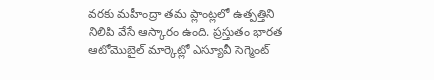వరకు మహీంద్రా తమ ప్లాంట్లలో ఉత్పత్తిని నిలిపి వేసే ఆస్కారం ఉంది. ప్రస్తుతం భారత ఆటోమొబైల్ మార్కెట్లో ఎస్యూవీ సెగ్మెంట్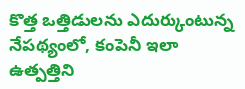కొత్త ఒత్తిడులను ఎదుర్కుంటున్న నేపథ్యంలో, కంపెనీ ఇలా ఉత్పత్తిని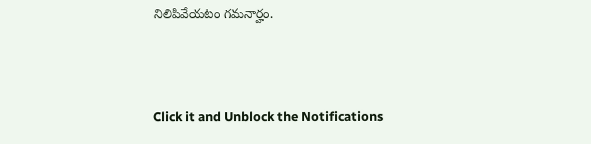నిలిపివేయటం గమనార్హం.



Click it and Unblock the Notifications